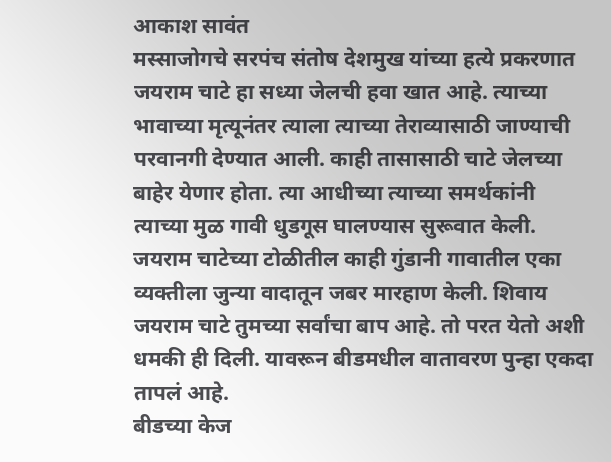आकाश सावंत
मस्साजोगचे सरपंच संतोष देशमुख यांच्या हत्ये प्रकरणात जयराम चाटे हा सध्या जेलची हवा खात आहे. त्याच्या भावाच्या मृत्यूनंतर त्याला त्याच्या तेराव्यासाठी जाण्याची परवानगी देण्यात आली. काही तासासाठी चाटे जेलच्या बाहेर येणार होता. त्या आधीच्या त्याच्या समर्थकांनी त्याच्या मुळ गावी धुडगूस घालण्यास सुरूवात केली. जयराम चाटेच्या टोळीतील काही गुंडानी गावातील एका व्यक्तीला जुन्या वादातून जबर मारहाण केली. शिवाय जयराम चाटे तुमच्या सर्वांचा बाप आहे. तो परत येतो अशी धमकी ही दिली. यावरून बीडमधील वातावरण पुन्हा एकदा तापलं आहे.
बीडच्या केज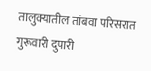तालुक्यातील तांबवा परिसरात गुरूवारी दुपारी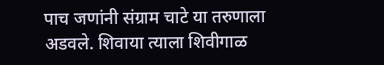पाच जणांनी संग्राम चाटे या तरुणाला अडवले. शिवाया त्याला शिवीगाळ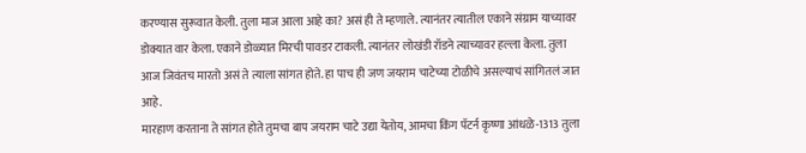करण्यास सुरूवात केली. तुला माज आला आहे का? असं ही ते म्हणाले. त्यानंतर त्यातील एकाने संग्राम याच्यावर डोक्यात वार केला. एकाने डोळ्यात मिरची पावडर टाकली. त्यानंतर लोखंडी रॉडने त्याच्यावर हल्ला केला. तुला आज जिवंतच मारतो असं ते त्याला सांगत होते. हा पाच ही जण जयराम चाटेच्या टोळीचे असल्याचं सांगितलं जात आहे.
मारहाण करताना ते सांगत होते तुमचा बाप जयराम चाटे उद्या येतोय, आमचा किंग पॅटर्न कृष्णा आंधळे-1313 तुला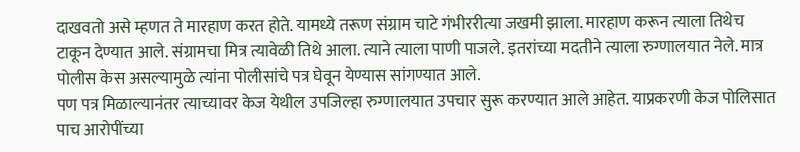दाखवतो असे म्हणत ते मारहाण करत होते. यामध्ये तरूण संग्राम चाटे गंभीररीत्या जखमी झाला. मारहाण करून त्याला तिथेच टाकून देण्यात आले. संग्रामचा मित्र त्यावेळी तिथे आला. त्याने त्याला पाणी पाजले. इतरांच्या मदतीने त्याला रुग्णालयात नेले. मात्र पोलीस केस असल्यामुळे त्यांना पोलीसांचे पत्र घेवून येण्यास सांगण्यात आले.
पण पत्र मिळाल्यानंतर त्याच्यावर केज येथील उपजिल्हा रुग्णालयात उपचार सुरू करण्यात आले आहेत. याप्रकरणी केज पोलिसात पाच आरोपींच्या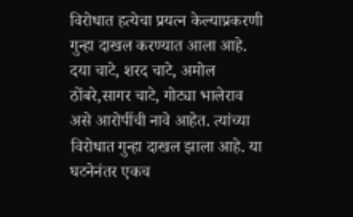विरोधात हत्येचा प्रयत्न केल्याप्रकरणी गुन्हा दाखल करण्यात आला आहे. दया चाटे, शरद चाटे, अमोल ठोंबरे,सागर चाटे, गोट्या भालेराव असे आरोपींची नावे आहेत. त्यांच्या विरोधात गुन्हा दाखल झाला आहे. या घटनेनंतर एकच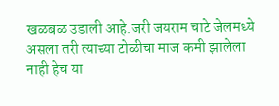खळबळ उडाली आहे.जरी जयराम चाटे जेलमध्ये असला तरी त्याच्या टोळीचा माज कमी झालेला नाही हेच या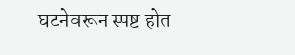घटनेवरून स्पष्ट होत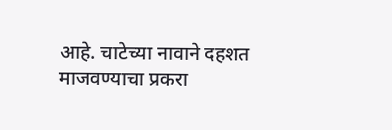आहे. चाटेच्या नावाने दहशत माजवण्याचा प्रकरा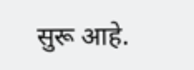सुरू आहे.